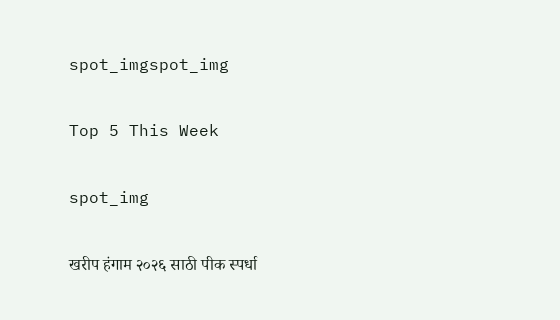spot_imgspot_img

Top 5 This Week

spot_img

खरीप हंगाम २०२६ साठी पीक स्पर्धा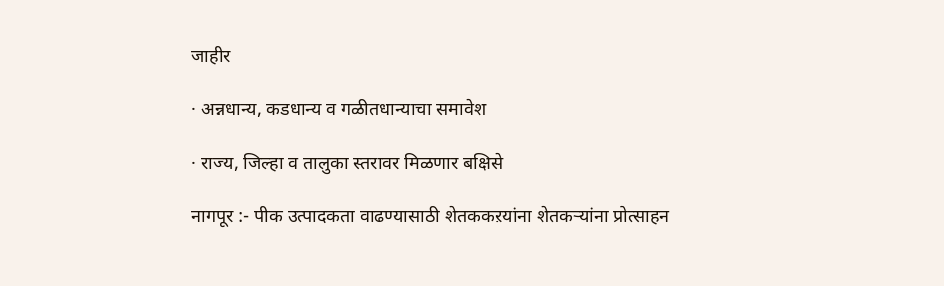जाहीर

· अन्नधान्य, कडधान्य व गळीतधान्याचा समावेश

· राज्य, जिल्हा व तालुका स्तरावर मिळणार बक्षिसे

नागपूर :- पीक उत्पादकता वाढण्यासाठी शेतककऱयांना शेतकऱ्यांना प्रोत्साहन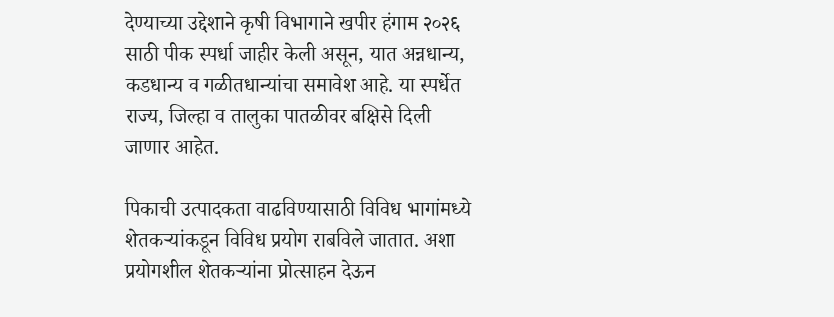देण्याच्या उद्देशाने कृषी विभागाने खपीर हंगाम २०२६ साठी पीक स्पर्धा जाहीर केली असून, यात अन्नधान्य, कडधान्य व गळीतधान्यांचा समावेश आहे. या स्पर्धेत राज्य, जिल्हा व तालुका पातळीवर बक्षिसे दिली जाणार आहेत.

पिकाची उत्पादकता वाढविण्यासाठी विविध भागांमध्ये शेतकऱ्यांकडून विविध प्रयोग राबविले जातात. अशा प्रयोगशील शेतकऱ्यांना प्रोत्साहन देऊन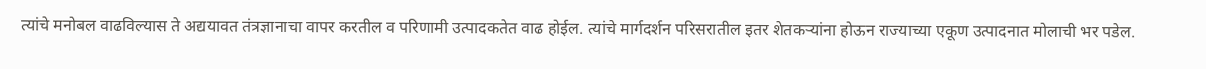त्यांचे मनोबल वाढविल्यास ते अद्ययावत तंत्रज्ञानाचा वापर करतील व परिणामी उत्पादकतेत वाढ होईल. त्यांचे मार्गदर्शन परिसरातील इतर शेतकऱ्यांना होऊन राज्याच्या एकूण उत्पादनात मोलाची भर पडेल.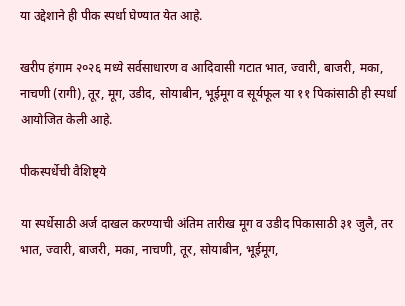या उद्देशाने ही पीक स्पर्धा घेण्यात येत आहे.

खरीप हंगाम २०२६ मध्ये सर्वसाधारण व आदिवासी गटात भात, ज्वारी, बाजरी, मका, नाचणी (रागी), तूर, मूग, उडीद, सोयाबीन, भूईमूग व सूर्यफूल या ११ पिकांसाठी ही स्पर्धा आयोजित केली आहे.

पीकस्पर्धेची वैशिष्ट्ये

या स्पर्धेसाठी अर्ज दाखल करण्याची अंतिम तारीख मूग व उडीद पिकासाठी ३१ जुलै, तर भात, ज्वारी, बाजरी, मका, नाचणी, तूर, सोयाबीन, भूईमूग,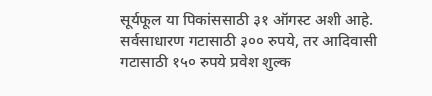सूर्यफूल या पिकांससाठी ३१ ऑगस्ट अशी आहे. सर्वसाधारण गटासाठी ३०० रुपये, तर आदिवासी गटासाठी १५० रुपये प्रवेश शुल्क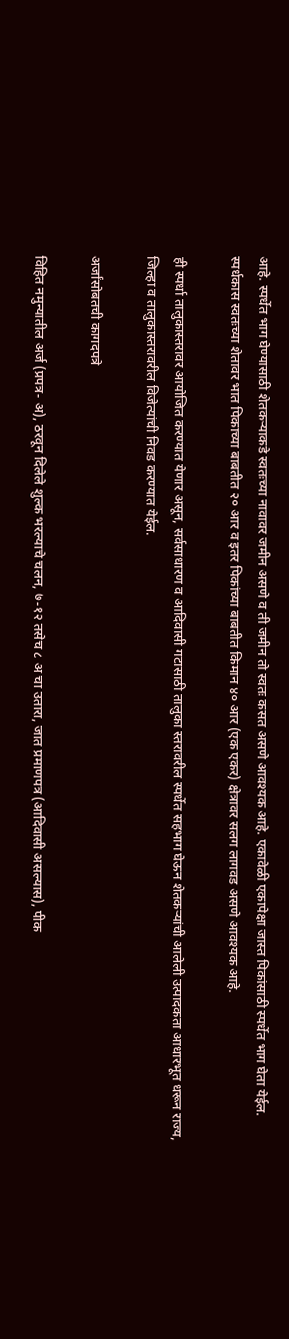आहे. स्पर्धेत भाग घेण्यासाठी शेतकऱ्याकडे स्वतःच्या नावावर जमीन असणे व ती जमीन तो स्वतः कसत असणे आवश्यक आहे. एकावेळी एकापेक्षा जास्त पिकांसाठी स्पर्धेत भाग घेता येईल. स्पर्धकास स्वतःच्या शेतावर भात पिकाच्या बाबतीत २० आर व इतर पिकांच्या बाबतीत किमान ४० आर (एक एकर) क्षेत्रावर सलग लागवड असणे आवश्यक आहे.

ही स्पर्धा तालुकास्तरावर आयोजित करण्यात येणार असून, सर्वसाधारण व आदिवासी गटासाठी तालुका स्तरावरील स्पर्धेत सहभाग घेऊन शेतकऱ्यांची आलेली उत्पादकता आधारभूत धरून राज्य, जिल्हा व तालुकास्तरावरील विजेत्यांची निवड करण्यात येईल.

अर्जांसोबतची कागदपत्रे

विहित नमुन्यातील अर्ज (प्रपत्र- अ), ठरवून दिलेले शुल्क भरल्याचे चलन, ७-१२ तसेच ८ अ चा उतारा, जात प्रमाणपत्र (आदिवासी असल्यास), पीक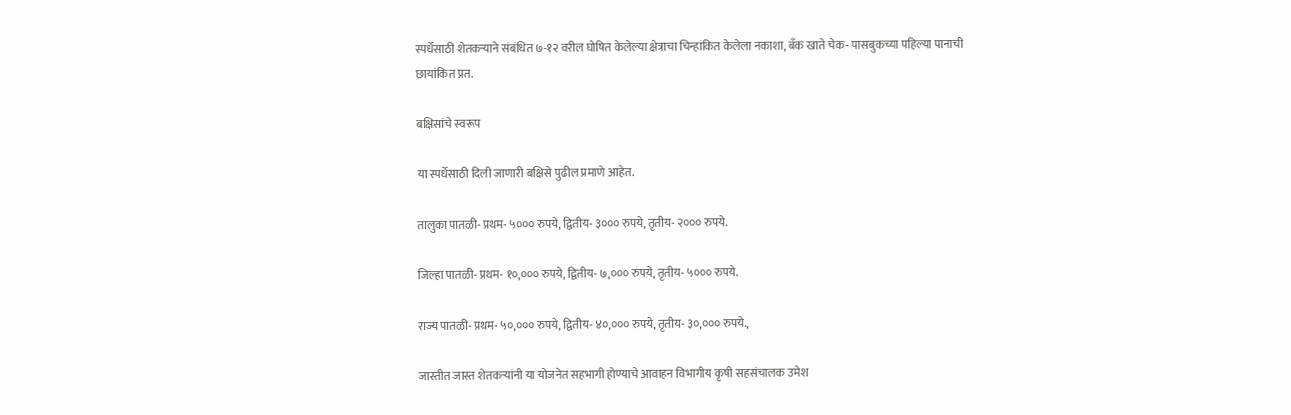स्पर्धेसाठी शेतकऱ्याने संबंधित ७-१२ वरील घोषित केलेल्या क्षेत्राचा चिन्हांकित केलेला नकाशा, बँक खाते चेक- पासबुकच्या पहिल्या पानाची छायांकित प्रत.

बक्षिसांचे स्वरूप

या स्पर्धेसाठी दिली जाणारी बक्षिसे पुढील प्रमाणे आहेत.

तालुका पातळी- प्रथम- ५००० रुपये, द्वितीय- ३००० रुपये, तृतीय- २००० रुपये.

जिल्हा पातळी- प्रथम- १०,००० रुपये, द्वितीय- ७,००० रुपये, तृतीय- ५००० रुपये.

राज्य पातळी- प्रथम- ५०,००० रुपये, द्वितीय- ४०,००० रुपये, तृतीय- ३०,००० रुपये.,

जास्तीत जास्त शेतकऱ्यांनी या योजनेत सहभागी होण्याचे आवाहन विभागीय कृषी सहसंचालक उमेश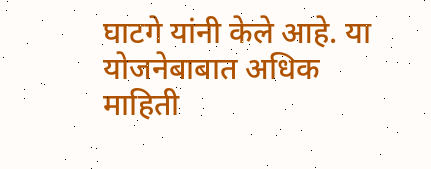घाटगे यांनी केले आहे. या योजनेबाबात अधिक माहिती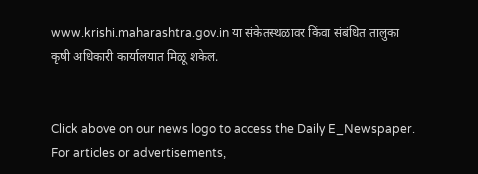www.krishi.maharashtra.gov.in या संकेतस्थळावर किंवा संबंधित तालुका कृषी अधिकारी कार्यालयात मिळू शकेल.


Click above on our news logo to access the Daily E_Newspaper.
For articles or advertisements,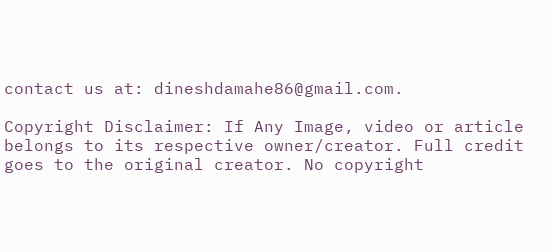contact us at: dineshdamahe86@gmail.com.

Copyright Disclaimer: If Any Image, video or article belongs to its respective owner/creator. Full credit goes to the original creator. No copyright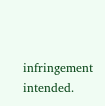infringement intended.